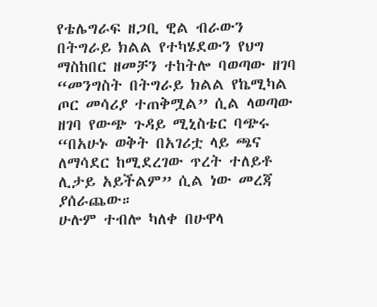የቴሌግራፍ ዘጋቢ ዊል ብራውን በትግራይ ክልል የተካሄደውን የህግ ማስከበር ዘመቻን ተከትሎ ባወጣው ዘገባ “መንግስት በትግራይ ክልል የኬሚካል ጦር መሳሪያ ተጠቅሟል” ሲል ላወጣው ዘገባ የውጭ ጉዳይ ሚኒስቴር ባጭሩ “በአሁኑ ወቅት በአገሪቷ ላይ ጫና ለማሳደር ከሚደረገው ጥረት ተለይቶ ሊታይ አይችልም” ሲል ነው መረጃ ያሰራጨው።
ሁሉም ተብሎ ካለቀ በሁዋላ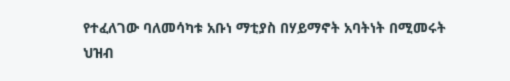የተፈለገው ባለመሳካቱ አቡነ ማቲያስ በሃይማኖት አባትነት በሚመሩት ህዝብ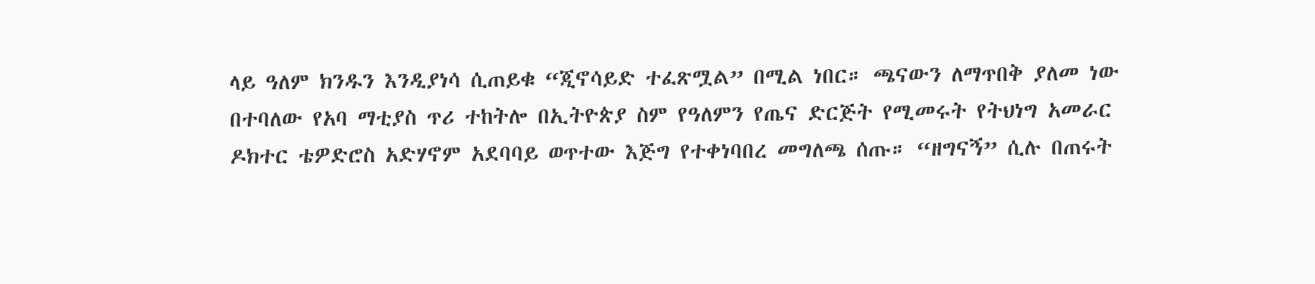ላይ ዓለም ክንዱን እንዲያነሳ ሲጠይቁ “ጂኖሳይድ ተፈጽሟል” በሚል ነበር። ጫናውን ለማጥበቅ ያለመ ነው በተባለው የአባ ማቲያስ ጥሪ ተከትሎ በኢትዮጵያ ስም የዓለምን የጤና ድርጅት የሚመሩት የትህነግ አመራር ዶክተር ቴዎድሮስ አድሃኖም አደባባይ ወጥተው እጅግ የተቀነባበረ መግለጫ ሰጡ። “ዘግናኝ” ሲሉ በጠሩት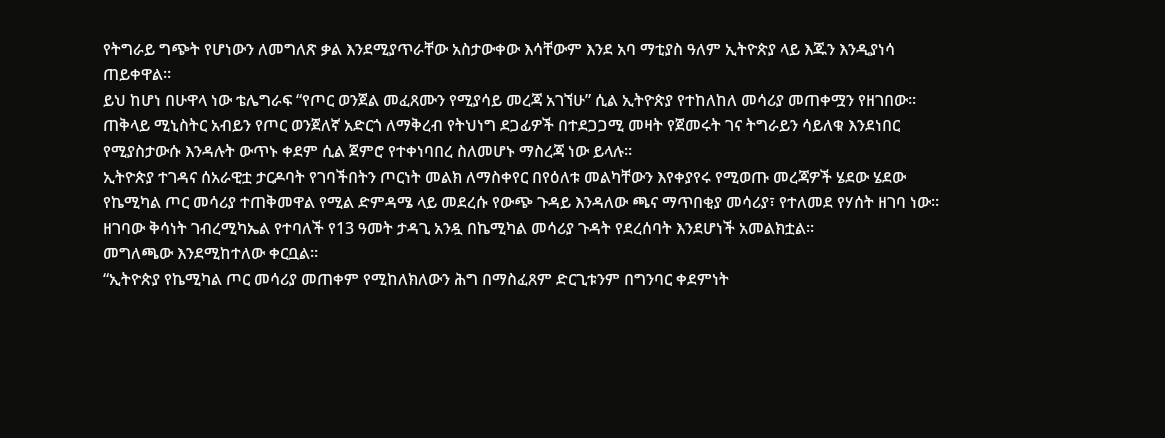የትግራይ ግጭት የሆነውን ለመግለጽ ቃል እንደሚያጥራቸው አስታውቀው እሳቸውም እንደ አባ ማቲያስ ዓለም ኢትዮጵያ ላይ እጁን እንዲያነሳ ጠይቀዋል።
ይህ ከሆነ በሁዋላ ነው ቴሌግራፍ “የጦር ወንጀል መፈጸሙን የሚያሳይ መረጃ አገኘሁ” ሲል ኢትዮጵያ የተከለከለ መሳሪያ መጠቀሟን የዘገበው። ጠቅላይ ሚኒስትር አብይን የጦር ወንጀለኛ አድርጎ ለማቅረብ የትህነግ ደጋፊዎች በተደጋጋሚ መዛት የጀመሩት ገና ትግራይን ሳይለቁ እንደነበር የሚያስታውሱ እንዳሉት ውጥኑ ቀደም ሲል ጀምሮ የተቀነባበረ ስለመሆኑ ማስረጃ ነው ይላሉ።
ኢትዮጵያ ተገዳና ሰአራዊቷ ታርዶባት የገባችበትን ጦርነት መልክ ለማስቀየር በየዕለቱ መልካቸውን እየቀያየሩ የሚወጡ መረጃዎች ሄደው ሄደው የኬሚካል ጦር መሳሪያ ተጠቅመዋል የሚል ድምዳሜ ላይ መደረሱ የውጭ ጉዳይ እንዳለው ጫና ማጥበቂያ መሳሪያ፣ የተለመደ የሃሰት ዘገባ ነው። ዘገባው ቅሳነት ገብረሚካኤል የተባለች የ13 ዓመት ታዳጊ አንዷ በኬሚካል መሳሪያ ጉዳት የደረሰባት እንደሆነች አመልክቷል።
መግለጫው እንደሚከተለው ቀርቧል።
“ኢትዮጵያ የኬሚካል ጦር መሳሪያ መጠቀም የሚከለክለውን ሕግ በማስፈጸም ድርጊቱንም በግንባር ቀደምነት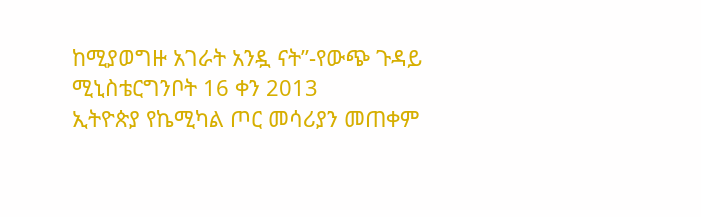ከሚያወግዙ አገራት አንዷ ናት”-የውጭ ጉዳይ ሚኒስቴርግንቦት 16 ቀን 2013
ኢትዮጵያ የኬሚካል ጦር መሳሪያን መጠቀም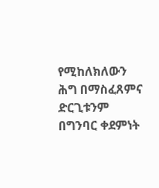የሚከለክለውን ሕግ በማስፈጸምና ድርጊቱንም በግንባር ቀደምነት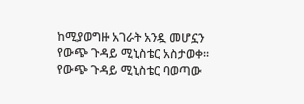ከሚያወግዙ አገራት አንዷ መሆኗን የውጭ ጉዳይ ሚኒስቴር አስታወቀ።
የውጭ ጉዳይ ሚኒስቴር ባወጣው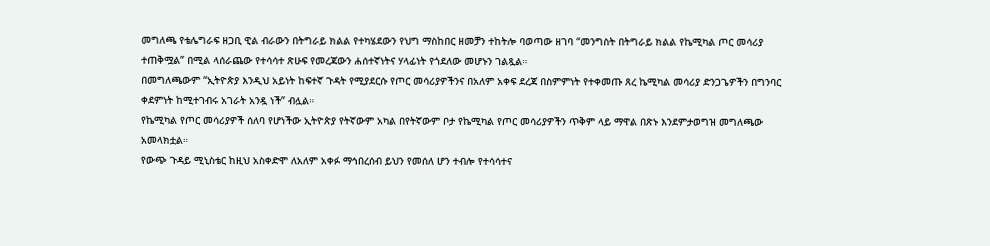መግለጫ የቴሌግራፍ ዘጋቢ ዊል ብራውን በትግራይ ክልል የተካሄደውን የህግ ማስከበር ዘመቻን ተከትሎ ባወጣው ዘገባ “መንግስት በትግራይ ክልል የኬሚካል ጦር መሳሪያ ተጠቅሟል” በሚል ላሰራጨው የተሳሳተ ጽሁፍ የመረጃውን ሐሰተኛነትና ሃላፊነት የጎደለው መሆኑን ገልጿል።
በመግለጫውም “ኢትዮጵያ እንዲህ አይነት ከፍተኛ ጉዳት የሚያደርሱ የጦር መሳሪያዎችንና በአለም አቀፍ ደረጃ በስምምነት የተቀመጡ ጸረ ኬሚካል መሳሪያ ድንጋጌዎችን በግንባር ቀደምነት ከሚተገብሩ አገራት አንዷ ነች” ብሏል።
የኬሚካል የጦር መሳሪያዎች ሰለባ የሆነችው ኢትዮጵያ የትኛውም አካል በየትኛውም ቦታ የኬሚካል የጦር መሳሪያዎችን ጥቅም ላይ ማዋል በጽኑ እንደምታወግዝ መግለጫው አመላክቷል።
የውጭ ጉዳይ ሚኒስቴር ከዚህ አስቀድሞ ለአለም አቀፉ ማኅበረሰብ ይህን የመሰለ ሆን ተብሎ የተሳሳተና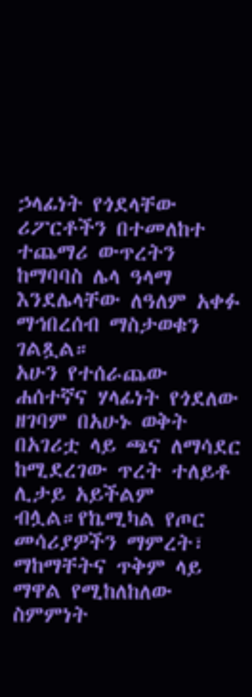ኃላፊነት የጎደላቸው ሪፖርቶችን በተመለከተ ተጨማሪ ውጥረትን ከማባባስ ሌላ ዓላማ እንደሌላቸው ለዓለም አቀፉ ማኅበረሰብ ማስታወቁን ገልጿል።
አሁን የተሰራጨው ሐሰተኛና ሃላፊነት የጎደለው ዘገባም በአሁኑ ወቅት በአገሪቷ ላይ ጫና ለማሳደር ከሚደረገው ጥረት ተለይቶ ሊታይ አይችልም ብሏል።የኬሚካል የጦር መሳሪያዎችን ማምረት፣ ማከማቸትና ጥቅም ላይ ማዋል የሚከለከለው ስምምነት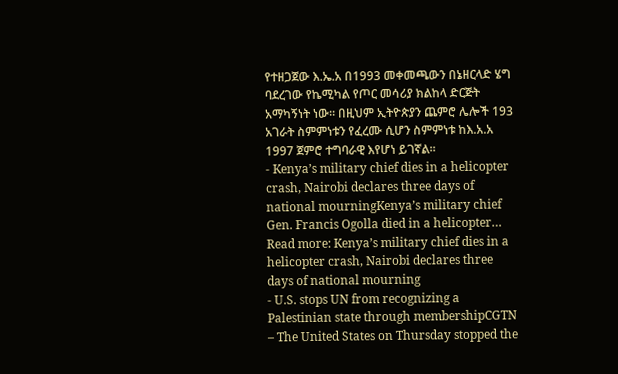የተዘጋጀው እ.ኤ.አ በ1993 መቀመጫውን በኔዘርላድ ሄግ ባደረገው የኬሚካል የጦር መሳሪያ ክልከላ ድርጅት አማካኝነት ነው። በዚህም ኢትዮጵያን ጨምሮ ሌሎች 193 አገራት ስምምነቱን የፈረሙ ሲሆን ስምምነቱ ከእ.አ.አ 1997 ጀምሮ ተግባራዊ እየሆነ ይገኛል።
- Kenya’s military chief dies in a helicopter crash, Nairobi declares three days of national mourningKenya’s military chief Gen. Francis Ogolla died in a helicopter… Read more: Kenya’s military chief dies in a helicopter crash, Nairobi declares three days of national mourning
- U.S. stops UN from recognizing a Palestinian state through membershipCGTN – The United States on Thursday stopped the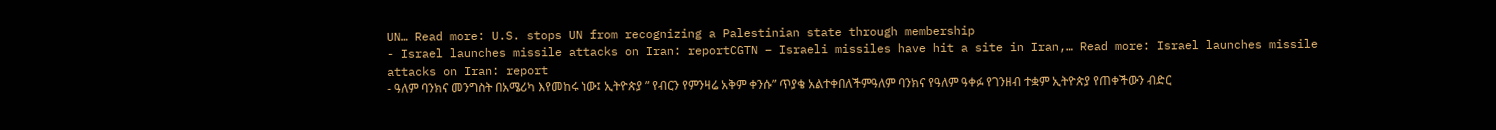UN… Read more: U.S. stops UN from recognizing a Palestinian state through membership
- Israel launches missile attacks on Iran: reportCGTN – Israeli missiles have hit a site in Iran,… Read more: Israel launches missile attacks on Iran: report
- ዓለም ባንክና መንግስት በአሜሪካ እየመከሩ ነው፤ ኢትዮጵያ ” የብርን የምንዛሬ አቅም ቀንሱ” ጥያቄ አልተቀበለችምዓለም ባንክና የዓለም ዓቀፉ የገንዘብ ተቋም ኢትዮጵያ የጠቀችውን ብድር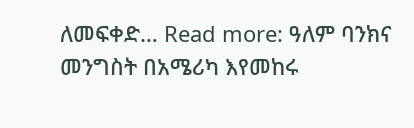ለመፍቀድ… Read more: ዓለም ባንክና መንግስት በአሜሪካ እየመከሩ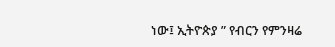ነው፤ ኢትዮጵያ ” የብርን የምንዛሬ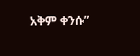አቅም ቀንሱ”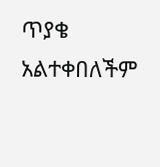ጥያቄ አልተቀበለችም